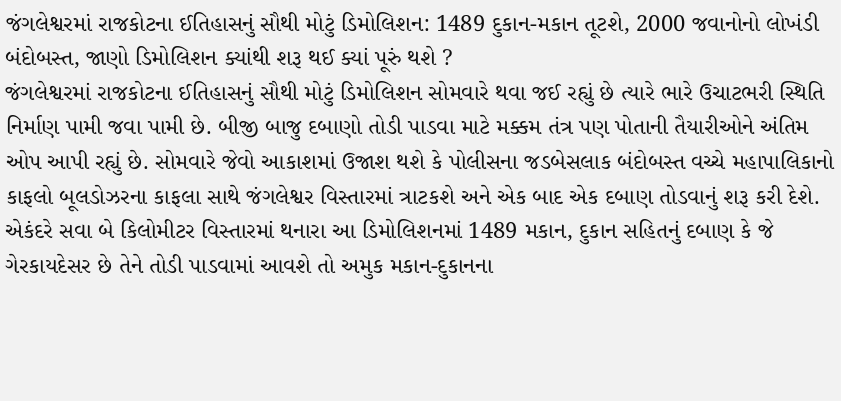જંગલેશ્વરમાં રાજકોટના ઈતિહાસનું સૌથી મોટું ડિમોલિશન: 1489 દુકાન-મકાન તૂટશે, 2000 જવાનોનો લોખંડી બંદોબસ્ત, જાણો ડિમોલિશન ક્યાંથી શરૂ થઈ ક્યાં પૂરું થશે ?
જંગલેશ્વરમાં રાજકોટના ઈતિહાસનું સૌથી મોટું ડિમોલિશન સોમવારે થવા જઈ રહ્યું છે ત્યારે ભારે ઉચાટભરી સ્થિતિ નિર્માણ પામી જવા પામી છે. બીજી બાજુ દબાણો તોડી પાડવા માટે મક્કમ તંત્ર પણ પોતાની તૈયારીઓને અંતિમ ઓપ આપી રહ્યું છે. સોમવારે જેવો આકાશમાં ઉજાશ થશે કે પોલીસના જડબેસલાક બંદોબસ્ત વચ્ચે મહાપાલિકાનો કાફલો બૂલડોઝરના કાફલા સાથે જંગલેશ્વર વિસ્તારમાં ત્રાટકશે અને એક બાદ એક દબાણ તોડવાનું શરૂ કરી દેશે. એકંદરે સવા બે કિલોમીટર વિસ્તારમાં થનારા આ ડિમોલિશનમાં 1489 મકાન, દુકાન સહિતનું દબાણ કે જે ગેરકાયદેસર છે તેને તોડી પાડવામાં આવશે તો અમુક મકાન-દુકાનના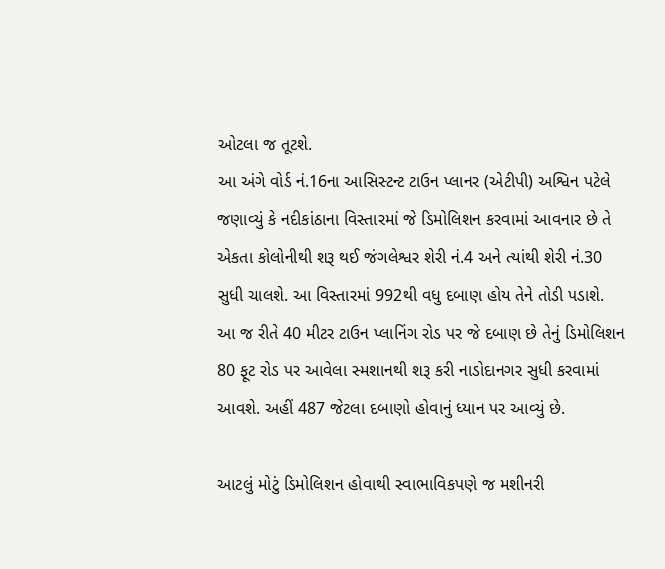ઓટલા જ તૂટશે.
આ અંગે વોર્ડ નં.16ના આસિસ્ટન્ટ ટાઉન પ્લાનર (એટીપી) અશ્વિન પટેલે જણાવ્યું કે નદીકાંઠાના વિસ્તારમાં જે ડિમોલિશન કરવામાં આવનાર છે તે એકતા કોલોનીથી શરૂ થઈ જંગલેશ્વર શેરી નં.4 અને ત્યાંથી શેરી નં.30 સુધી ચાલશે. આ વિસ્તારમાં 992થી વધુ દબાણ હોય તેને તોડી પડાશે. આ જ રીતે 40 મીટર ટાઉન પ્લાનિંગ રોડ પર જે દબાણ છે તેનું ડિમોલિશન 80 ફૂટ રોડ પર આવેલા સ્મશાનથી શરૂ કરી નાડોદાનગર સુધી કરવામાં આવશે. અહીં 487 જેટલા દબાણો હોવાનું ધ્યાન પર આવ્યું છે.

આટલું મોટું ડિમોલિશન હોવાથી સ્વાભાવિકપણે જ મશીનરી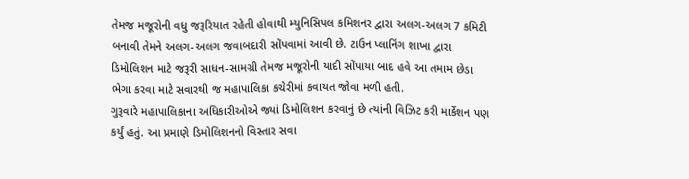તેમજ મજૂરોની વધુ જરૂરિયાત રહેતી હોવાથી મ્યુનિસિપલ કમિશનર દ્વારા અલગ-અલગ 7 કમિટી બનાવી તેમને અલગ-અલગ જવાબદારી સોંપવામાં આવી છે. ટાઉન પ્લાનિંગ શાખા દ્વારા ડિમોલિશન માટે જરૂરી સાધન-સામગ્રી તેમજ મજૂરોની યાદી સોંપાયા બાદ હવે આ તમામ છેડા ભેગા કરવા માટે સવારથી જ મહાપાલિકા કચેરીમાં કવાયત જોવા મળી હતી.
ગુરૂવારે મહાપાલિકાના અધિકારીઓએ જ્યાં ડિમોલિશન કરવાનું છે ત્યાંની વિઝિટ કરી માર્કેશન પણ કર્યું હતું. આ પ્રમાણે ડિમોલિશનનો વિસ્તાર સવા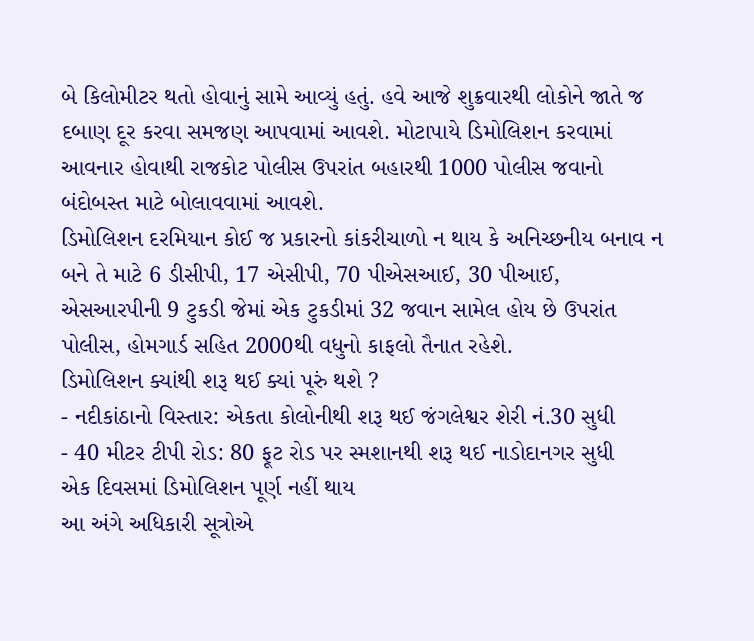બે કિલોમીટર થતો હોવાનું સામે આવ્યું હતું. હવે આજે શુક્રવારથી લોકોને જાતે જ દબાણ દૂર કરવા સમજણ આપવામાં આવશે. મોટાપાયે ડિમોલિશન કરવામાં આવનાર હોવાથી રાજકોટ પોલીસ ઉપરાંત બહારથી 1000 પોલીસ જવાનો બંદોબસ્ત માટે બોલાવવામાં આવશે.
ડિમોલિશન દરમિયાન કોઈ જ પ્રકારનો કાંકરીચાળો ન થાય કે અનિચ્છનીય બનાવ ન બને તે માટે 6 ડીસીપી, 17 એસીપી, 70 પીએસઆઈ, 30 પીઆઈ, એસઆરપીની 9 ટુકડી જેમાં એક ટુકડીમાં 32 જવાન સામેલ હોય છે ઉપરાંત પોલીસ, હોમગાર્ડ સહિત 2000થી વધુનો કાફલો તૈનાત રહેશે.
ડિમોલિશન ક્યાંથી શરૂ થઈ ક્યાં પૂરું થશે ?
- નદીકાંઠાનો વિસ્તાર: એકતા કોલોનીથી શરૂ થઈ જંગલેશ્વર શેરી નં.30 સુધી
- 40 મીટર ટીપી રોડ: 80 ફૂટ રોડ પર સ્મશાનથી શરૂ થઈ નાડોદાનગર સુધી
એક દિવસમાં ડિમોલિશન પૂર્ણ નહીં થાય
આ અંગે અધિકારી સૂત્રોએ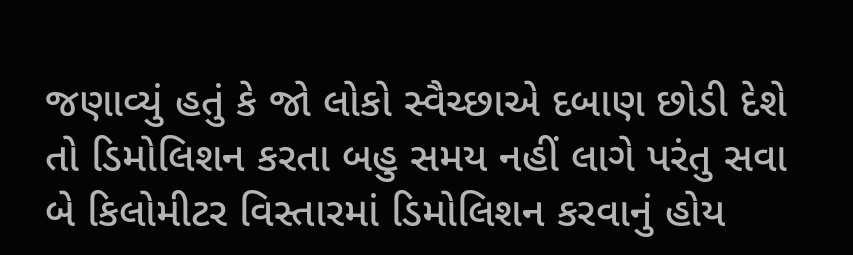જણાવ્યું હતું કે જો લોકો સ્વૈચ્છાએ દબાણ છોડી દેશે તો ડિમોલિશન કરતા બહુ સમય નહીં લાગે પરંતુ સવા બે કિલોમીટર વિસ્તારમાં ડિમોલિશન કરવાનું હોય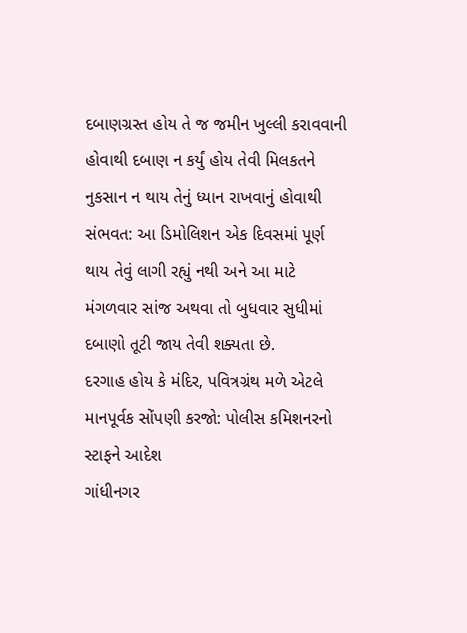દબાણગ્રસ્ત હોય તે જ જમીન ખુલ્લી કરાવવાની હોવાથી દબાણ ન કર્યું હોય તેવી મિલકતને નુકસાન ન થાય તેનું ધ્યાન રાખવાનું હોવાથી સંભવત: આ ડિમોલિશન એક દિવસમાં પૂર્ણ થાય તેવું લાગી રહ્યું નથી અને આ માટે મંગળવાર સાંજ અથવા તો બુધવાર સુધીમાં દબાણો તૂટી જાય તેવી શક્યતા છે.
દરગાહ હોય કે મંદિર, પવિત્રગ્રંથ મળે એટલે માનપૂર્વક સોંપણી કરજો: પોલીસ કમિશનરનો સ્ટાફને આદેશ
ગાંધીનગર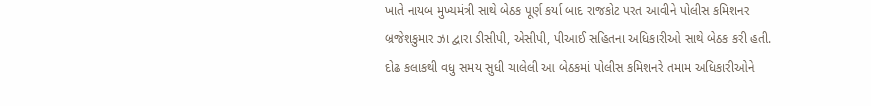ખાતે નાયબ મુખ્યમંત્રી સાથે બેઠક પૂર્ણ કર્યા બાદ રાજકોટ પરત આવીને પોલીસ કમિશનર બ્રજેશકુમાર ઝા દ્વારા ડીસીપી, એસીપી, પીઆઈ સહિતના અધિકારીઓ સાથે બેઠક કરી હતી. દોઢ કલાકથી વધુ સમય સુધી ચાલેલી આ બેઠકમાં પોલીસ કમિશનરે તમામ અધિકારીઓને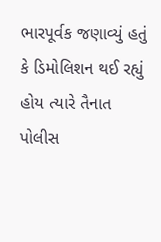ભારપૂર્વક જણાવ્યું હતું કે ડિમોલિશન થઈ રહ્યું હોય ત્યારે તૈનાત પોલીસ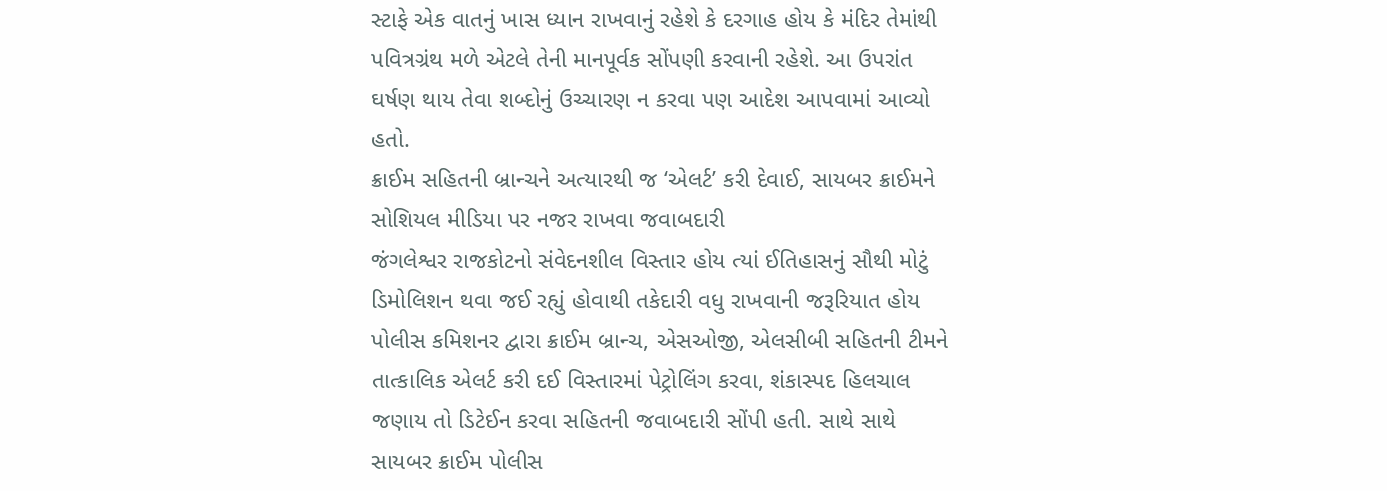સ્ટાફે એક વાતનું ખાસ ધ્યાન રાખવાનું રહેશે કે દરગાહ હોય કે મંદિર તેમાંથી પવિત્રગ્રંથ મળે એટલે તેની માનપૂર્વક સોંપણી કરવાની રહેશે. આ ઉપરાંત ઘર્ષણ થાય તેવા શબ્દોનું ઉચ્ચારણ ન કરવા પણ આદેશ આપવામાં આવ્યો હતો.
ક્રાઈમ સહિતની બ્રાન્ચને અત્યારથી જ ‘એલર્ટ’ કરી દેવાઈ, સાયબર ક્રાઈમને સોશિયલ મીડિયા પર નજર રાખવા જવાબદારી
જંગલેશ્વર રાજકોટનો સંવેદનશીલ વિસ્તાર હોય ત્યાં ઈતિહાસનું સૌથી મોટું ડિમોલિશન થવા જઈ રહ્યું હોવાથી તકેદારી વધુ રાખવાની જરૂરિયાત હોય પોલીસ કમિશનર દ્વારા ક્રાઈમ બ્રાન્ચ, એસઓજી, એલસીબી સહિતની ટીમને તાત્કાલિક એલર્ટ કરી દઈ વિસ્તારમાં પેટ્રોલિંગ કરવા, શંકાસ્પદ હિલચાલ જણાય તો ડિટેઈન કરવા સહિતની જવાબદારી સોંપી હતી. સાથે સાથે સાયબર ક્રાઈમ પોલીસ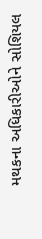મથકના અધિકારીઓને સોશિયલ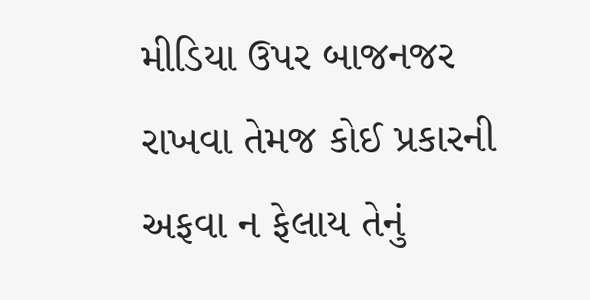મીડિયા ઉપર બાજનજર રાખવા તેમજ કોઈ પ્રકારની અફવા ન ફેલાય તેનું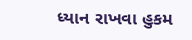ધ્યાન રાખવા હુકમ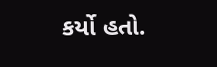કર્યો હતો.